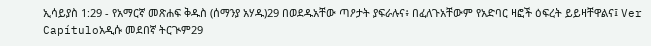ኢሳይያስ 1:29 - የአማርኛ መጽሐፍ ቅዱስ (ሰማንያ አሃዱ)29 በወደዱአቸው ጣዖታት ያፍራሉና፥ በፈለጉአቸውም የአድባር ዛፎች ዕፍረት ይይዛቸዋልና፤ Ver Capítuloአዲሱ መደበኛ ትርጒም29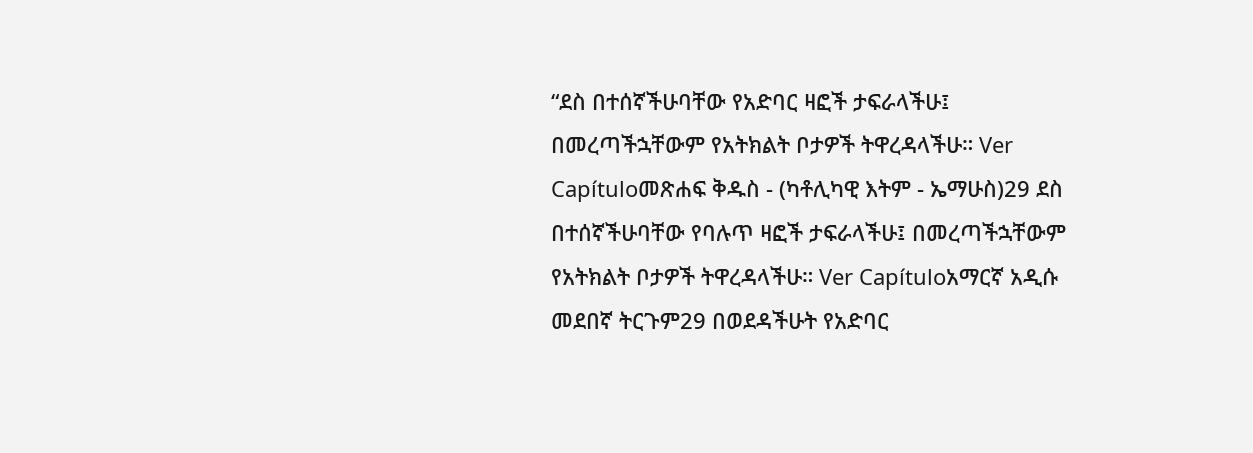“ደስ በተሰኛችሁባቸው የአድባር ዛፎች ታፍራላችሁ፤ በመረጣችኋቸውም የአትክልት ቦታዎች ትዋረዳላችሁ። Ver Capítuloመጽሐፍ ቅዱስ - (ካቶሊካዊ እትም - ኤማሁስ)29 ደስ በተሰኛችሁባቸው የባሉጥ ዛፎች ታፍራላችሁ፤ በመረጣችኋቸውም የአትክልት ቦታዎች ትዋረዳላችሁ። Ver Capítuloአማርኛ አዲሱ መደበኛ ትርጉም29 በወደዳችሁት የአድባር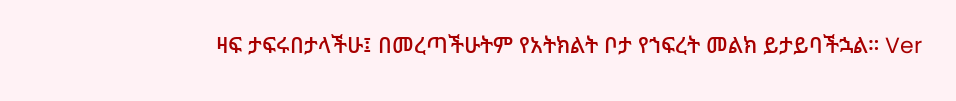ዛፍ ታፍሩበታላችሁ፤ በመረጣችሁትም የአትክልት ቦታ የኀፍረት መልክ ይታይባችኋል። Ver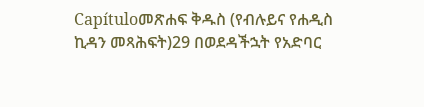Capítuloመጽሐፍ ቅዱስ (የብሉይና የሐዲስ ኪዳን መጻሕፍት)29 በወደዳችኋት የአድባር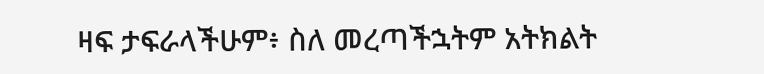ዛፍ ታፍራላችሁም፥ ስለ መረጣችኋትም አትክልት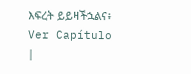እፍረት ይይዛችኋልና፥ Ver Capítulo |